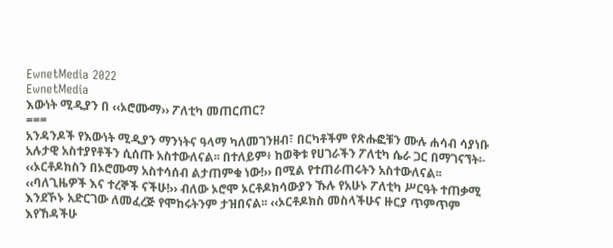EwnetMedia 2022
EwnetMedia
እውነት ሚዲያን በ ‹‹ኦሮሙማ›› ፖለቲካ መጠርጠር?
===
አንዳንዶች የእውነት ሚዲያን ማንነትና ዓላማ ካለመገንዘብ፣ በርካቶችም የጽሑፎቹን ሙሉ ሐሳብ ሳያነቡ አሉታዊ አስተያየቶችን ሲሰጡ አስተውለናል፡፡ በተለይም፥ ከወቅቱ የሀገራችን ፖለቲካ ሴራ ጋር በማገናኘት፡- ‹‹ኦርቶዶክስን በኦሮሙማ አስተሳሰብ ልታጠምቁ ነው!›› በሚል የተጠራጠሩትን አስተውለናል፡፡ ‹‹ባለጊዜዎች እና ተረኞች ናችሁ!›› ብለው ኦሮሞ ኦርቶዶክሳውያን ኹሉ የአሁኑ ፖለቲካ ሥርዓት ተጠቃሚ እንደኾኑ አድርገው ለመፈረጅ የሞከሩትንም ታዝበናል፡፡ ‹‹ኦርቶዶክስ መስላችሁና ዙርያ ጥምጥም እየኸዳችሁ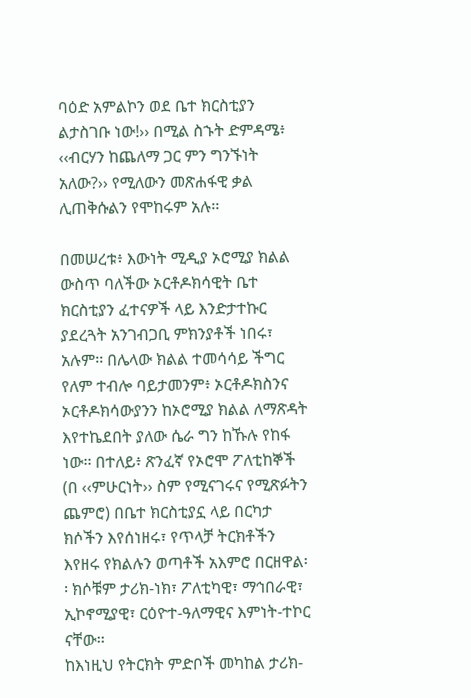ባዕድ አምልኮን ወደ ቤተ ክርስቲያን ልታስገቡ ነው!›› በሚል ስኁት ድምዳሜ፥ ‹‹ብርሃን ከጨለማ ጋር ምን ግንኙነት አለው?›› የሚለውን መጽሐፋዊ ቃል ሊጠቅሱልን የሞከሩም አሉ፡፡

በመሠረቱ፥ እውነት ሚዲያ ኦሮሚያ ክልል ውስጥ ባለችው ኦርቶዶክሳዊት ቤተ ክርስቲያን ፈተናዎች ላይ እንድታተኩር ያደረጓት አንገብጋቢ ምክንያቶች ነበሩ፣ አሉም፡፡ በሌላው ክልል ተመሳሳይ ችግር የለም ተብሎ ባይታመንም፥ ኦርቶዶክስንና ኦርቶዶክሳውያንን ከኦሮሚያ ክልል ለማጽዳት እየተኬደበት ያለው ሴራ ግን ከኹሉ የከፋ ነው፡፡ በተለይ፥ ጽንፈኛ የኦሮሞ ፖለቲከኞች (በ ‹‹ምሁርነት›› ስም የሚናገሩና የሚጽፉትን ጨምሮ) በቤተ ክርስቲያኗ ላይ በርካታ ክሶችን እየሰነዘሩ፣ የጥላቻ ትርክቶችን እየዘሩ የክልሉን ወጣቶች አእምሮ በርዘዋል፡፡ ክሶቹም ታሪክ-ነክ፣ ፖለቲካዊ፣ ማኅበራዊ፣ ኢኮኖሚያዊ፣ ርዕዮተ-ዓለማዊና እምነት-ተኮር ናቸው፡፡
ከእነዚህ የትርክት ምድቦች መካከል ታሪክ-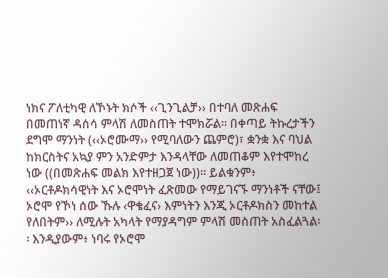ነክና ፖለቲካዊ ለኾኑት ክሶች ‹‹ጊንጊልቻ›› በተባለ መጽሐፍ በመጠነኛ ዳሰሳ ምላሽ ለመስጠት ተሞክሯል፡፡ በቀጣይ ትኩረታችን ደግሞ ማንነት (‹‹ኦሮሙማ›› የሚባለውን ጨምሮ)፣ ቋንቋ እና ባህል ከክርስትና አኳያ ምን አንድምታ እንዳላቸው ለመጠቆም እየተሞከረ ነው ((በመጽሐፍ መልክ እየተዘጋጀ ነው))፡፡ ይልቁንም፥ ‹‹ኦርቶዶክሳዊነት እና ኦሮሞነት ፈጽመው የማይገናኙ ማንነቶች ናቸው፤ ኦሮሞ የኾነ ሰው ኹሉ ‹ዋቄፈና› እምነትን እንጂ ኦርቶዶክስን መከተል የለበትም›› ለሚሉት አካላት የማያዳግም ምላሽ መስጠት አስፈልጓል፡፡ እንዲያውም፥ ነባሩ የኦሮሞ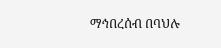ማኅበረሰብ በባህሉ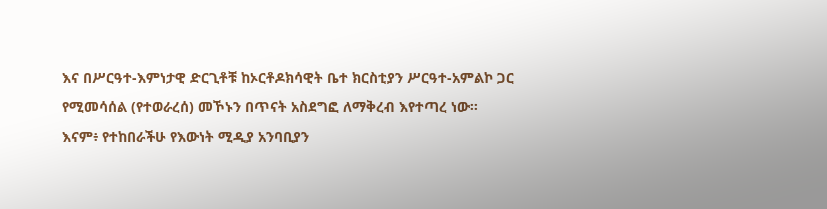እና በሥርዓተ-እምነታዊ ድርጊቶቹ ከኦርቶዶክሳዊት ቤተ ክርስቲያን ሥርዓተ-አምልኮ ጋር የሚመሳሰል (የተወራረሰ) መኾኑን በጥናት አስደግፎ ለማቅረብ እየተጣረ ነው፡፡
እናም፥ የተከበራችሁ የእውነት ሚዲያ አንባቢያን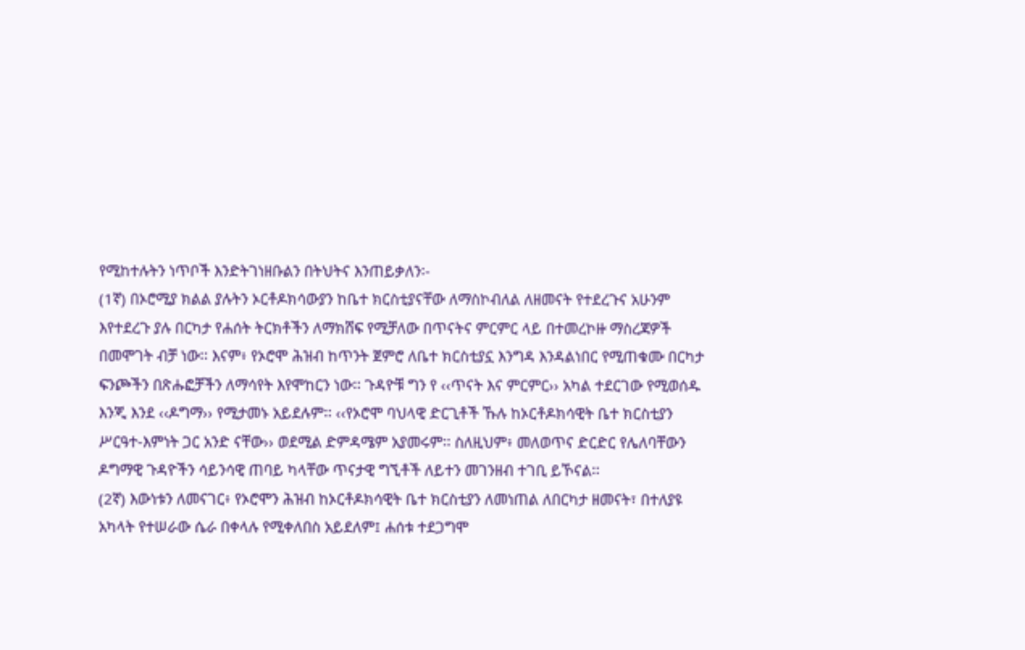የሚከተሉትን ነጥቦች እንድትገነዘቡልን በትህትና እንጠይቃለን፡-
(1ኛ) በኦሮሚያ ክልል ያሉትን ኦርቶዶክሳውያን ከቤተ ክርስቲያናቸው ለማስኮብለል ለዘመናት የተደረጉና አሁንም እየተደረጉ ያሉ በርካታ የሐሰት ትርክቶችን ለማክሸፍ የሚቻለው በጥናትና ምርምር ላይ በተመረኮዙ ማስረጃዎች በመሞገት ብቻ ነው፡፡ እናም፥ የኦሮሞ ሕዝብ ከጥንት ጀምሮ ለቤተ ክርስቲያኗ እንግዳ እንዳልነበር የሚጠቁሙ በርካታ ፍንጮችን በጽሑፎቻችን ለማሳየት እየሞከርን ነው፡፡ ጉዳዮቹ ግን የ ‹‹ጥናት እና ምርምር›› አካል ተደርገው የሚወሰዱ እንጂ እንደ ‹‹ዶግማ›› የሚታመኑ አይደሉም፡፡ ‹‹የኦሮሞ ባህላዊ ድርጊቶች ኹሉ ከኦርቶዶክሳዊት ቤተ ክርስቲያን ሥርዓተ-እምነት ጋር አንድ ናቸው›› ወደሚል ድምዳሜም አያመሩም፡፡ ስለዚህም፥ መለወጥና ድርድር የሌለባቸውን ዶግማዊ ጉዳዮችን ሳይንሳዊ ጠባይ ካላቸው ጥናታዊ ግኚቶች ለይተን መገንዘብ ተገቢ ይኾናል፡፡
(2ኛ) እውነቱን ለመናገር፥ የኦሮሞን ሕዝብ ከኦርቶዶክሳዊት ቤተ ክርስቲያን ለመነጠል ለበርካታ ዘመናት፣ በተለያዩ አካላት የተሠራው ሴራ በቀላሉ የሚቀለበስ አይደለም፤ ሐሰቱ ተደጋግሞ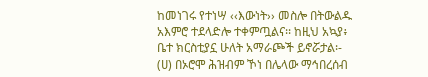ከመነገሩ የተነሣ ‹‹እውነት›› መስሎ በትውልዱ አእምሮ ተደላድሎ ተቀምጧልና፡፡ ከዚህ አኳያ፥ ቤተ ክርስቲያኗ ሁለት አማራጮች ይኖሯታል፡-
(ሀ) በኦሮሞ ሕዝብም ኾነ በሌላው ማኅበረሰብ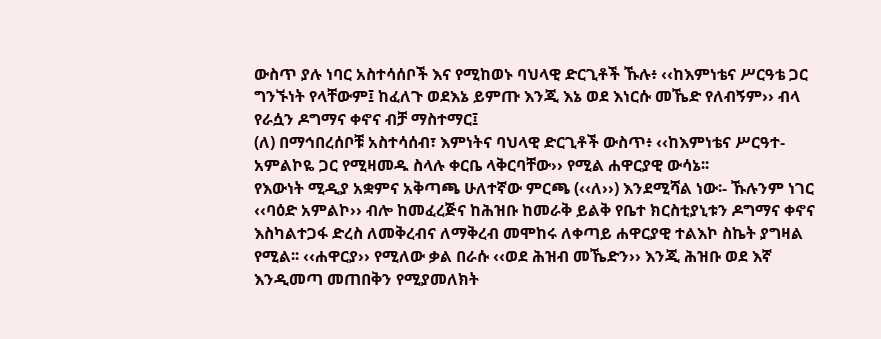ውስጥ ያሉ ነባር አስተሳሰቦች እና የሚከወኑ ባህላዊ ድርጊቶች ኹሉ፥ ‹‹ከእምነቴና ሥርዓቴ ጋር ግንኙነት የላቸውም፤ ከፈለጉ ወደእኔ ይምጡ እንጂ እኔ ወደ እነርሱ መኼድ የለብኝም›› ብላ የራሷን ዶግማና ቀኖና ብቻ ማስተማር፤
(ለ) በማኅበረሰቦቹ አስተሳሰብ፣ እምነትና ባህላዊ ድርጊቶች ውስጥ፥ ‹‹ከእምነቴና ሥርዓተ-አምልኮዬ ጋር የሚዛመዱ ስላሉ ቀርቤ ላቅርባቸው›› የሚል ሐዋርያዊ ውሳኔ፡፡
የእውነት ሚዲያ አቋምና አቅጣጫ ሁለተኛው ምርጫ (‹‹ለ››) እንደሚሻል ነው፡- ኹሉንም ነገር ‹‹ባዕድ አምልኮ›› ብሎ ከመፈረጅና ከሕዝቡ ከመራቅ ይልቅ የቤተ ክርስቲያኒቱን ዶግማና ቀኖና እስካልተጋፋ ድረስ ለመቅረብና ለማቅረብ መሞከሩ ለቀጣይ ሐዋርያዊ ተልእኮ ስኬት ያግዛል የሚል፡፡ ‹‹ሐዋርያ›› የሚለው ቃል በራሱ ‹‹ወደ ሕዝብ መኼድን›› እንጂ ሕዝቡ ወደ እኛ እንዲመጣ መጠበቅን የሚያመለክት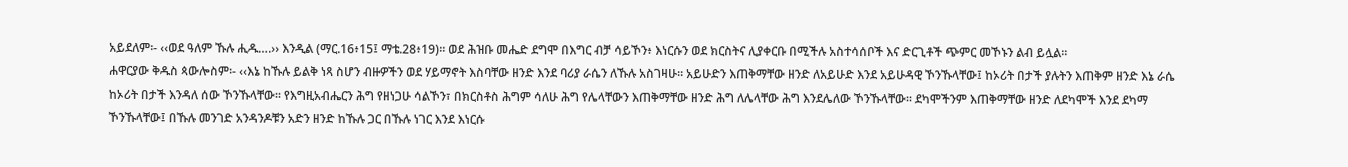አይደለም፡- ‹‹ወደ ዓለም ኹሉ ሒዱ….›› እንዲል (ማር.16፥15፤ ማቴ.28፥19)፡፡ ወደ ሕዝቡ መሔድ ደግሞ በእግር ብቻ ሳይኾን፥ እነርሱን ወደ ክርስትና ሊያቀርቡ በሚችሉ አስተሳሰቦች እና ድርጊቶች ጭምር መኾኑን ልብ ይሏል፡፡
ሐዋርያው ቅዱስ ጳውሎስም፡- ‹‹እኔ ከኹሉ ይልቅ ነጻ ስሆን ብዙዎችን ወደ ሃይማኖት እስባቸው ዘንድ እንደ ባሪያ ራሴን ለኹሉ አስገዛሁ፡፡ አይሁድን እጠቅማቸው ዘንድ ለአይሁድ እንደ አይሁዳዊ ኾንኹላቸው፤ ከኦሪት በታች ያሉትን እጠቅም ዘንድ እኔ ራሴ ከኦሪት በታች እንዳለ ሰው ኾንኹላቸው፡፡ የእግዚአብሔርን ሕግ የዘነጋሁ ሳልኾን፣ በክርስቶስ ሕግም ሳለሁ ሕግ የሌላቸውን እጠቅማቸው ዘንድ ሕግ ለሌላቸው ሕግ እንደሌለው ኾንኹላቸው፡፡ ደካሞችንም እጠቅማቸው ዘንድ ለደካሞች እንደ ደካማ ኾንኹላቸው፤ በኹሉ መንገድ አንዳንዶቹን አድን ዘንድ ከኹሉ ጋር በኹሉ ነገር እንደ እነርሱ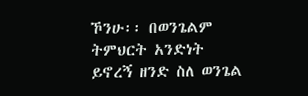ኾንሁ፡፡ በወንጌልም ትምህርት አንድነት ይኖረኝ ዘንድ ስለ ወንጌል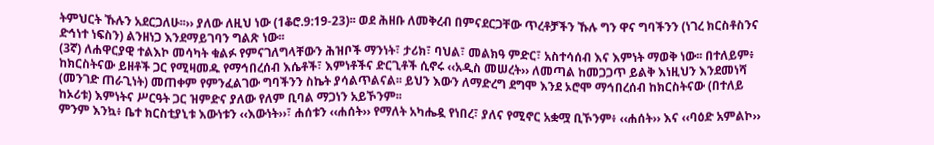ትምህርት ኹሉን አደርጋለሁ፡፡›› ያለው ለዚህ ነው (1ቆሮ.9:19-23)፡፡ ወደ ሕዘቡ ለመቅረብ በምናደርጋቸው ጥረቶቻችን ኹሉ ግን ዋና ግባችንን (ነገረ ክርስቶስንና ድኅነተ ነፍስን) ልንዘነጋ እንደማይገባን ግልጽ ነው፡፡
(3ኛ) ለሐዋርያዊ ተልእኮ መሳካት ቁልፉ የምናገለግላቸውን ሕዝቦች ማንነት፣ ታሪክ፣ ባህል፣ መልክዓ ምድር፣ አስተሳሰብ እና እምነት ማወቅ ነው፡፡ በተለይም፥ ከክርስትናው ይዘቶች ጋር የሚዛመዱ የማኅበረሰብ እሴቶች፣ እምነቶችና ድርጊቶች ሲኖሩ ‹‹አዲስ መሠረት›› ለመጣል ከመጋጋጥ ይልቅ እነዚህን እንደመነሻ (መንገድ ጠራጊነት) መጠቀም የምንፈልገው ግባችንን ስኬት ያሳልጥልናል፡፡ ይህን እውን ለማድረግ ደግሞ እንደ ኦሮሞ ማኅበረሰብ ከክርስትናው (በተለይ ከኦሪቱ) እምነትና ሥርዓት ጋር ዝምድና ያለው የለም ቢባል ማጋነን አይኾንም፡፡
ምንም እንኳ፥ ቤተ ክርስቲያኒቱ እውነቱን ‹‹እውነት››፣ ሐሰቱን ‹‹ሐሰት›› የማለት አካሔዷ የነበረ፣ ያለና የሚኖር አቋሟ ቢኾንም፥ ‹‹ሐሰት›› እና ‹‹ባዕድ አምልኮ››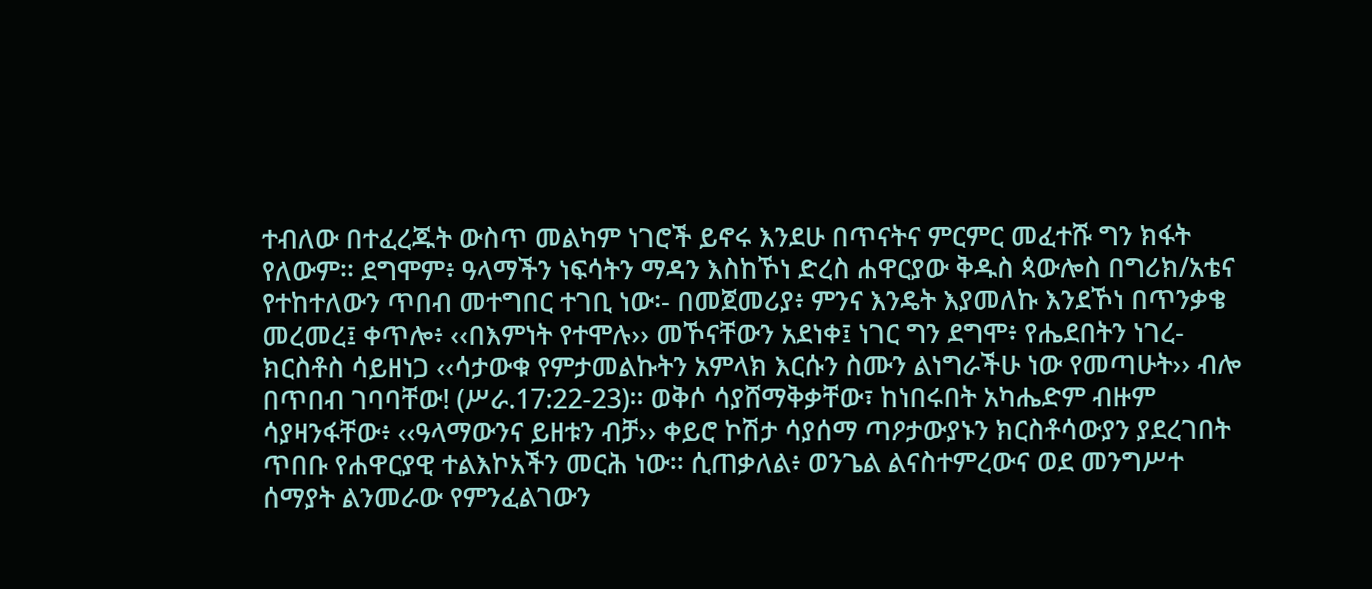ተብለው በተፈረጁት ውስጥ መልካም ነገሮች ይኖሩ እንደሁ በጥናትና ምርምር መፈተሹ ግን ክፋት የለውም፡፡ ደግሞም፥ ዓላማችን ነፍሳትን ማዳን እስከኾነ ድረስ ሐዋርያው ቅዱስ ጳውሎስ በግሪክ/አቴና የተከተለውን ጥበብ መተግበር ተገቢ ነው፡- በመጀመሪያ፥ ምንና እንዴት እያመለኩ እንደኾነ በጥንቃቄ መረመረ፤ ቀጥሎ፥ ‹‹በእምነት የተሞሉ›› መኾናቸውን አደነቀ፤ ነገር ግን ደግሞ፥ የሔደበትን ነገረ-ክርስቶስ ሳይዘነጋ ‹‹ሳታውቁ የምታመልኩትን አምላክ እርሱን ስሙን ልነግራችሁ ነው የመጣሁት›› ብሎ በጥበብ ገባባቸው! (ሥራ.17:22-23)፡፡ ወቅሶ ሳያሸማቅቃቸው፣ ከነበሩበት አካሔድም ብዙም ሳያዛንፋቸው፥ ‹‹ዓላማውንና ይዘቱን ብቻ›› ቀይሮ ኮሽታ ሳያሰማ ጣዖታውያኑን ክርስቶሳውያን ያደረገበት ጥበቡ የሐዋርያዊ ተልእኮአችን መርሕ ነው፡፡ ሲጠቃለል፥ ወንጌል ልናስተምረውና ወደ መንግሥተ ሰማያት ልንመራው የምንፈልገውን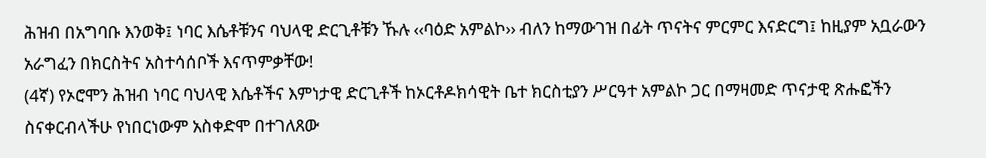ሕዝብ በአግባቡ እንወቅ፤ ነባር እሴቶቹንና ባህላዊ ድርጊቶቹን ኹሉ ‹‹ባዕድ አምልኮ›› ብለን ከማውገዝ በፊት ጥናትና ምርምር እናድርግ፤ ከዚያም አቧራውን አራግፈን በክርስትና አስተሳሰቦች እናጥምቃቸው!
(4ኛ) የኦሮሞን ሕዝብ ነባር ባህላዊ እሴቶችና እምነታዊ ድርጊቶች ከኦርቶዶክሳዊት ቤተ ክርስቲያን ሥርዓተ አምልኮ ጋር በማዛመድ ጥናታዊ ጽሑፎችን ስናቀርብላችሁ የነበርነውም አስቀድሞ በተገለጸው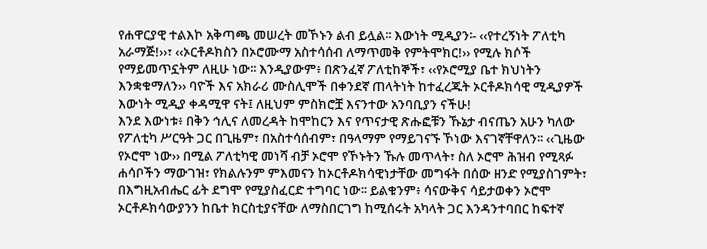የሐዋርያዊ ተልእኮ አቅጣጫ መሠረት መኾኑን ልብ ይሏል፡፡ እውነት ሚዲያን፡- ‹‹የተረኝነት ፖለቲካ አራማጅ!››፣ ‹‹ኦርቶዶክስን በኦሮሙማ አስተሳሰብ ለማጥመቅ የምትሞክር!›› የሚሉ ክሶች የማይመጥኗትም ለዚሁ ነው፡፡ እንዲያውም፥ በጽንፈኛ ፖለቲከኞች፣ ‹‹የኦሮሚያ ቤተ ክህነትን እንቋቁማለን›› ባዮች እና አክራሪ ሙስሊሞች በቀንደኛ ጠላትነት ከተፈረጁት ኦርቶዶክሳዊ ሚዲያዎች እውነት ሚዲያ ቀዳሚዋ ናት፤ ለዚህም ምስክሮቿ እናንተው አንባቢያን ናችሁ!
እንደ እውነቱ፥ በቅን ኅሊና ለመረዳት ከሞከርን እና የጥናታዊ ጽሑፎቹን ኹኔታ ብናጤን አሁን ካለው የፖለቲካ ሥርዓት ጋር በጊዜም፣ በአስተሳሰብም፣ በዓላማም የማይገናኙ ኾነው እናገኛቸዋለን፡፡ ‹‹ጊዜው የኦሮሞ ነው›› በሚል ፖለቲካዊ መነሻ ብቻ ኦሮሞ የኾኑትን ኹሉ መጥላት፣ ስለ ኦሮሞ ሕዝብ የሚጻፉ ሐሳቦችን ማውገዝ፣ የክልሉንም ምእመናን ከኦርቶዶክሳዊነታቸው መግፋት በሰው ዘንድ የሚያስገምት፣ በእግዚአብሔር ፊት ደግሞ የሚያስፈርድ ተግባር ነው፡፡ ይልቁንም፥ ሳናውቅና ሳይታወቀን ኦሮሞ ኦርቶዶክሳውያንን ከቤተ ክርስቲያናቸው ለማስበርገግ ከሚሰሩት አካላት ጋር እንዳንተባበር ከፍተኛ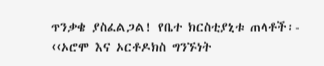ጥንቃቄ ያስፈልጋል! የቤተ ክርስቲያኒቱ ጠላቶች፡- ‹‹ኦሮሞ እና ኦርቶዶክስ ግንኙነት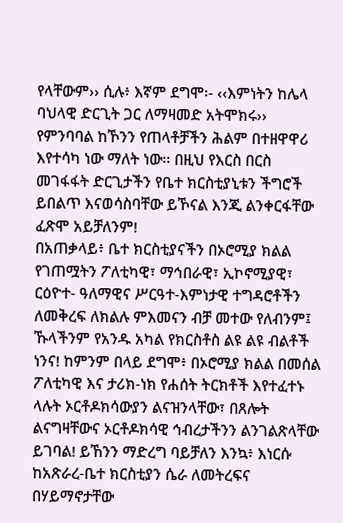የላቸውም›› ሲሉ፥ እኛም ደግሞ፡- ‹‹እምነትን ከሌላ ባህላዊ ድርጊት ጋር ለማዛመድ አትሞክሩ›› የምንባባል ከኾንን የጠላቶቻችን ሕልም በተዘዋዋሪ እየተሳካ ነው ማለት ነው፡፡ በዚህ የእርስ በርስ መገፋፋት ድርጊታችን የቤተ ክርስቲያኒቱን ችግሮች ይበልጥ እናወሳስባቸው ይኾናል እንጂ ልንቀርፋቸው ፈጽሞ አይቻለንም!
በአጠቃላይ፥ ቤተ ክርስቲያናችን በኦሮሚያ ክልል የገጠሟትን ፖለቲካዊ፣ ማኅበራዊ፣ ኢኮኖሚያዊ፣ ርዕዮተ- ዓለማዊና ሥርዓተ-እምነታዊ ተግዳሮቶችን ለመቅረፍ ለክልሉ ምእመናን ብቻ መተው የለብንም፤ ኹላችንም የአንዱ አካል የክርስቶስ ልዩ ልዩ ብልቶች ነንና! ከምንም በላይ ደግሞ፥ በኦሮሚያ ክልል በመሰል ፖለቲካዊ እና ታሪክ-ነክ የሐሰት ትርክቶች እየተፈተኑ ላሉት ኦርቶዶክሳውያን ልናዝንላቸው፣ በጸሎት ልናግዛቸውና ኦርቶዶክሳዊ ኅብረታችንን ልንገልጽላቸው ይገባል! ይኸንን ማድረግ ባይቻለን እንኳ፥ እነርሱ ከአጽራረ-ቤተ ክርስቲያን ሴራ ለመትረፍና በሃይማኖታቸው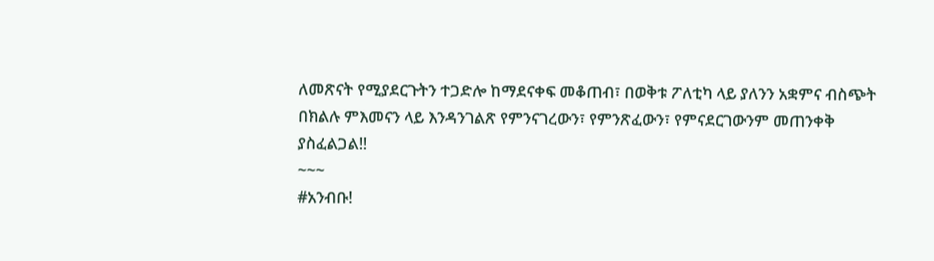ለመጽናት የሚያደርጉትን ተጋድሎ ከማደናቀፍ መቆጠብ፣ በወቅቱ ፖለቲካ ላይ ያለንን አቋምና ብስጭት በክልሉ ምእመናን ላይ እንዳንገልጽ የምንናገረውን፣ የምንጽፈውን፣ የምናደርገውንም መጠንቀቅ ያስፈልጋል!!
~~~
#አንብቡ!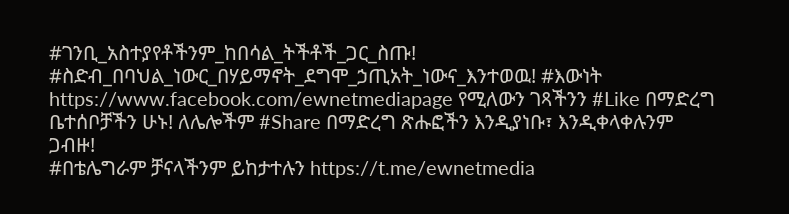#ገንቢ_አስተያየቶችንም_ከበሳል_ትችቶች_ጋር_ስጡ! #ስድብ_በባህል_ነውር_በሃይማኖት_ደግሞ_ኃጢአት_ነውና_እንተወዉ! #እውነት https://www.facebook.com/ewnetmediapage የሚለውን ገጻችንን #Like በማድረግ ቤተሰቦቻችን ሁኑ! ለሌሎችም #Share በማድረግ ጽሑፎችን እንዲያነቡ፣ እንዲቀላቀሉንም ጋብዙ!
#በቴሌግራም ቻናላችንም ይከታተሉን https://t.me/ewnetmedia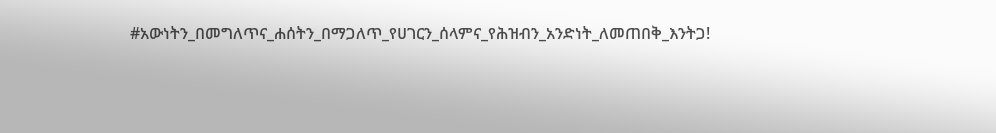#አውነትን_በመግለጥና_ሐሰትን_በማጋለጥ_የሀገርን_ሰላምና_የሕዝብን_አንድነት_ለመጠበቅ_እንትጋ!